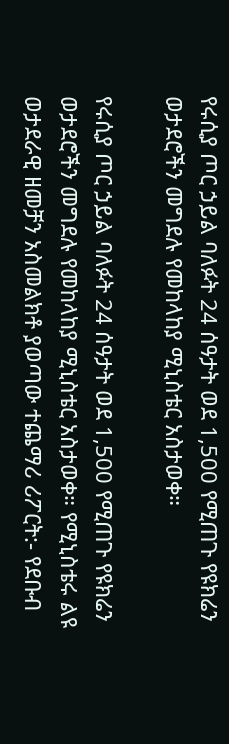የሩሲያ ጦር ኃይል ባለፉት 24 ሰዓታት ወደ 1,500 የሚጠጉ የዩክሬን ወታደሮችን መግደሉ የመከላከያ ሚኒስቴር አስታወቀ።

የሩሲያ ጦር ኃይል ባለፉት 24 ሰዓታት ወደ 1,500 የሚጠጉ የዩክሬን ወታደሮችን መግደሉ የመከላከያ ሚኒስቴር አስታወቀ። የሚኒስቴሩ ልዩ ወታደራዊ ዘመቻን አስመልክቶ ያወጣው ተጨማሪ ሪፖርት:- የደቡብ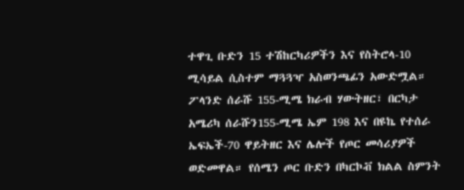ተዋጊ ቡድን 15 ተሽከርካሪዎችን እና የስትሮላ-10 ሚሳይል ሲስተም ማጓጓዣ አስወንጫፊን አውድሟል። ፖላንድ ሰራሹ 155-ሚሜ ክራብ ሃውትዘር፣ በርካታ አሜሪካ ሰራሹን155-ሚሜ ኤም 198 እና በዩኬ የተሰራ ኤፍኤች-70 ዋይትዘር እና ሌሎች የጦር መሳሪያዎች ወድመዋል። የሰሜን ጦር ቡድን በካርኮቭ ክልል ስምንት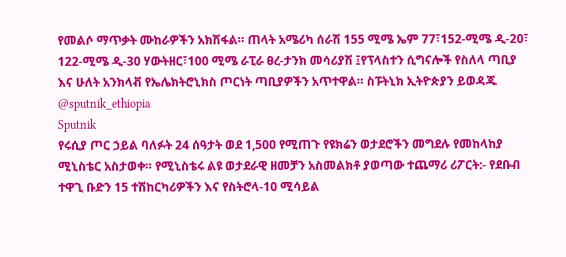የመልሶ ማጥቃት ሙከራዎችን አክሽፋል። ጠላት አሜሪካ ሰራሽ 155 ሚሜ ኤም 77፣152-ሚሜ ዲ-20፣ 122-ሚሜ ዲ-30 ሃውትዘር፣100 ሚሜ ራፒራ ፀረ-ታንክ መሳሪያሽ ፤የፕላስተን ሲግናሎች የስለላ ጣቢያ እና ሁለት አንክላቭ የኤሌክትሮኒክስ ጦርነት ጣቢያዎችን አጥተዋል። ስፑትኒክ ኢትዮጵያን ይወዳጁ @sputnik_ethiopia
Sputnik
የሩሲያ ጦር ኃይል ባለፉት 24 ሰዓታት ወደ 1,500 የሚጠጉ የዩክሬን ወታደሮችን መግደሉ የመከላከያ ሚኒስቴር አስታወቀ። የሚኒስቴሩ ልዩ ወታደራዊ ዘመቻን አስመልክቶ ያወጣው ተጨማሪ ሪፖርት:- የደቡብ ተዋጊ ቡድን 15 ተሽከርካሪዎችን እና የስትሮላ-10 ሚሳይል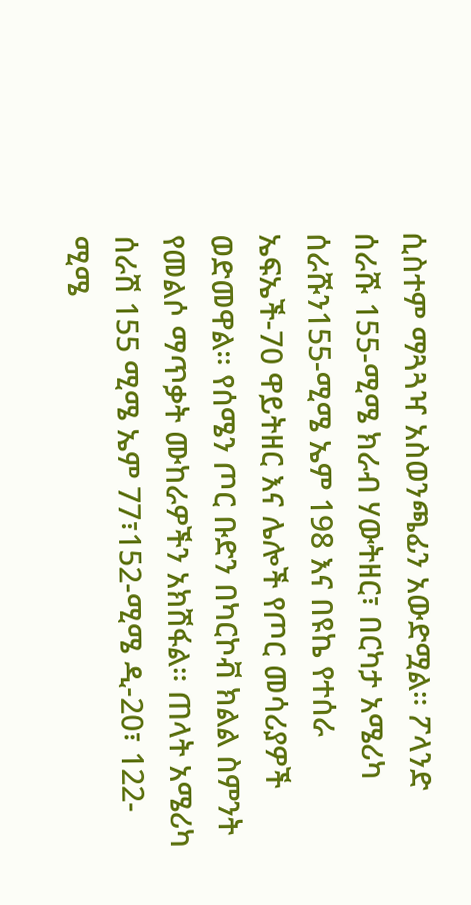ሲስተም ማጓጓዣ አስወንጫፊን አውድሟል። ፖላንድ ሰራሹ 155-ሚሜ ክራብ ሃውትዘር፣ በርካታ አሜሪካ ሰራሹን155-ሚሜ ኤም 198 እና በዩኬ የተሰራ ኤፍኤች-70 ዋይትዘር እና ሌሎች የጦር መሳሪያዎች ወድመዋል። የሰሜን ጦር ቡድን በካርኮቭ ክልል ስምንት የመልሶ ማጥቃት ሙከራዎችን አክሽፋል። ጠላት አሜሪካ ሰራሽ 155 ሚሜ ኤም 77፣152-ሚሜ ዲ-20፣ 122-ሚሜ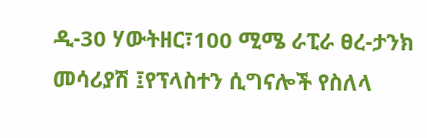ዲ-30 ሃውትዘር፣100 ሚሜ ራፒራ ፀረ-ታንክ መሳሪያሽ ፤የፕላስተን ሲግናሎች የስለላ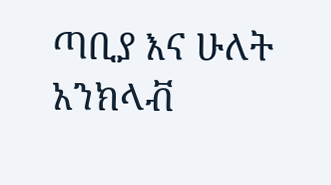ጣቢያ እና ሁለት አንክላቭ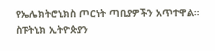የኤሌክትሮኒክስ ጦርነት ጣቢያዎችን አጥተዋል። ስፑትኒክ ኢትዮጵያን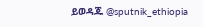ይወዳጁ @sputnik_ethiopia